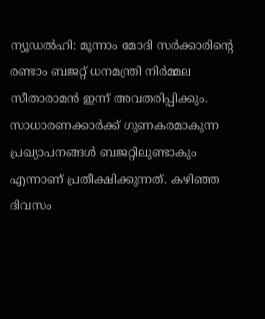ന്യൂഡൽഹി: മൂന്നാം മോദി സർക്കാരിന്റെ രണ്ടാം ബജറ്റ് ധനമന്ത്രി നിർമ്മല സീതാരാമൻ ഇന്ന് അവതരിപ്പിക്കും. സാധാരണക്കാർക്ക് ഗുണകരമാകുന്ന പ്രഖ്യാപനങ്ങൾ ബജറ്റിലുണ്ടാകും എന്നാണ് പ്രതീക്ഷിക്കുന്നത്. കഴിഞ്ഞ ദിവസം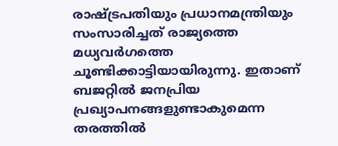രാഷ്ട്രപതിയും പ്രധാനമന്ത്രിയും സംസാരിച്ചത് രാജ്യത്തെ മധ്യവർഗത്തെ ചൂണ്ടിക്കാട്ടിയായിരുന്നു. ഇതാണ് ബജറ്റിൽ ജനപ്രിയ പ്രഖ്യാപനങ്ങളുണ്ടാകുമെന്ന തരത്തിൽ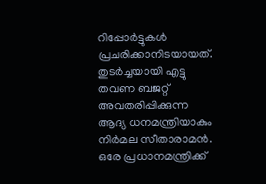റിപ്പോർട്ടുകൾ പ്രചരിക്കാനിടയായത്.
തുടർച്ചയായി എട്ടു തവണ ബജറ്റ് അവതരിപ്പിക്കുന്ന ആദ്യ ധനമന്ത്രിയാകും നിർമല സീതാരാമൻ. ഒരേ പ്രധാനമന്ത്രിക്ക്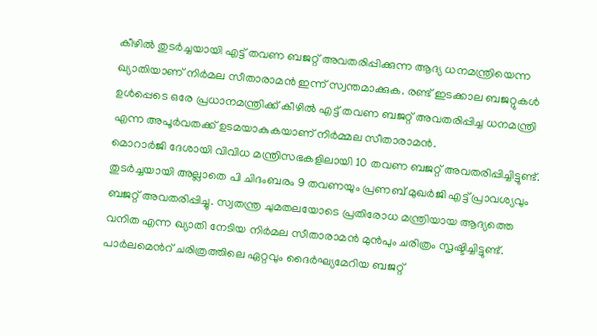കീഴിൽ തുടർച്ചയായി എട്ട് തവണ ബജറ്റ് അവതരിപ്പിക്കുന്ന ആദ്യ ധനമന്ത്രിയെന്ന ഖ്യാതിയാണ് നിർമല സീതാരാമൻ ഇന്ന് സ്വന്തമാക്കുക. രണ്ട് ഇടക്കാല ബജറ്റുകൾ ഉൾപ്പെടെ ഒരേ പ്രധാനമന്ത്രിക്ക് കീഴിൽ എട്ട് തവണ ബജറ്റ് അവതരിപ്പിച്ച ധനമന്ത്രി എന്ന അപൂർവതക്ക് ഉടമയാകുകയാണ് നിർമ്മല സീതാരാമൻ.
മൊറാർജി ദേശായി വിവിധ മന്ത്രിസഭകളിലായി 10 തവണ ബജറ്റ് അവതരിപ്പിച്ചിട്ടുണ്ട്. തുടർച്ചയായി അല്ലാതെ പി ചിദംബരം 9 തവണയും പ്രണബ് മുഖർജി എട്ട് പ്രാവശ്യവും ബജറ്റ് അവതരിപ്പിച്ചു. സ്വതന്ത്ര ചുമതലയോടെ പ്രതിരോധ മന്ത്രിയായ ആദ്യത്തെ വനിത എന്ന ഖ്യാതി നേടിയ നിർമല സീതാരാമൻ മുൻപും ചരിത്രം സൃഷ്ടിച്ചിട്ടുണ്ട്.
പാർലമെൻറ് ചരിത്രത്തിലെ ഏറ്റവും ദൈർഘ്യമേറിയ ബജറ്റ്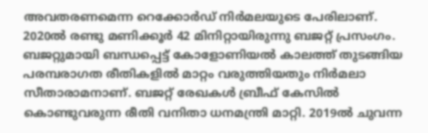അവതരണമെന്ന റെക്കോർഡ് നിർമലയുടെ പേരിലാണ്. 2020ൽ രണ്ടു മണിക്കൂർ 42 മിനിറ്റായിരുന്നു ബജറ്റ് പ്രസംഗം. ബജറ്റുമായി ബന്ധപ്പെട്ട് കോളോണിയൽ കാലത്ത് തുടങ്ങിയ പരമ്പരാഗത രീതികളിൽ മാറ്റം വരുത്തിയതും നിർമലാ സീതാരാമനാണ്. ബജറ്റ് രേഖകൾ ബ്രീഫ് കേസിൽ കൊണ്ടുവരുന്ന രീതി വനിതാ ധനമന്ത്രി മാറ്റി. 2019ൽ ചുവന്ന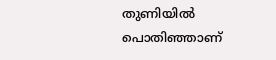തുണിയിൽ പൊതിഞ്ഞാണ്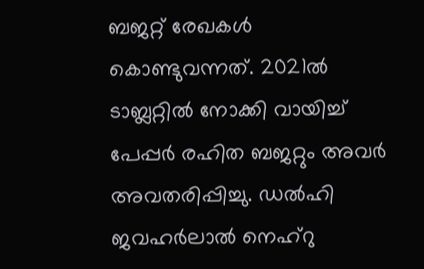ബജറ്റ് രേഖകൾ കൊണ്ടുവന്നത്. 2021ൽ ടാബ്ലറ്റിൽ നോക്കി വായിച്ച് പേപ്പർ രഹിത ബജറ്റും അവർ അവതരിപ്പിച്ചു. ഡൽഹി ജവഹർലാൽ നെഹ്റു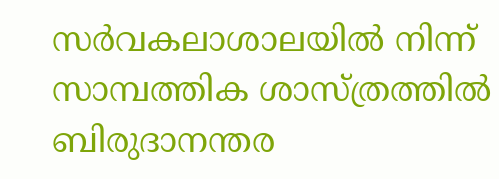സർവകലാശാലയിൽ നിന്ന് സാമ്പത്തിക ശാസ്ത്രത്തിൽ ബിരുദാനന്തര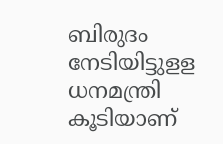ബിരുദം നേടിയിട്ടുളള ധനമന്ത്രി കൂടിയാണ്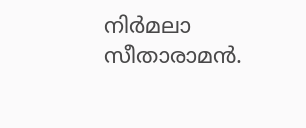നിർമലാ സീതാരാമൻ.